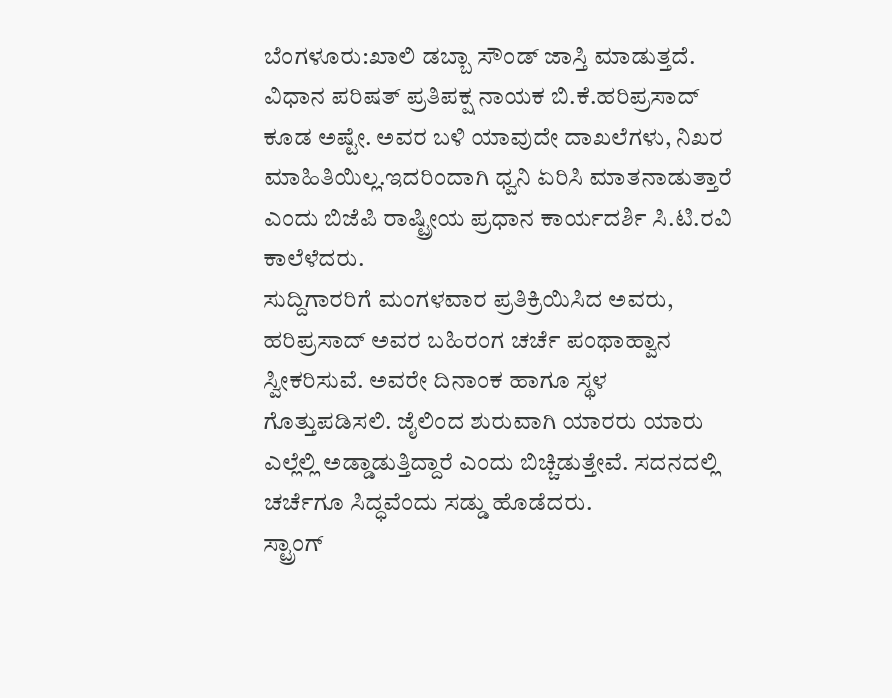ಬೆಂಗಳೂರು:ಖಾಲಿ ಡಬ್ಬಾ ಸೌಂಡ್ ಜಾಸ್ತಿ ಮಾಡುತ್ತದೆ. ವಿಧಾನ ಪರಿಷತ್ ಪ್ರತಿಪಕ್ಷ ನಾಯಕ ಬಿ.ಕೆ.ಹರಿಪ್ರಸಾದ್ ಕೂಡ ಅಷ್ಟೇ. ಅವರ ಬಳಿ ಯಾವುದೇ ದಾಖಲೆಗಳು, ನಿಖರ ಮಾಹಿತಿಯಿಲ್ಲ.ಇದರಿಂದಾಗಿ ಧ್ವನಿ ಏರಿಸಿ ಮಾತನಾಡುತ್ತಾರೆ ಎಂದು ಬಿಜೆಪಿ ರಾಷ್ಟ್ರೀಯ ಪ್ರಧಾನ ಕಾರ್ಯದರ್ಶಿ ಸಿ.ಟಿ.ರವಿ ಕಾಲೆಳೆದರು.
ಸುದ್ದಿಗಾರರಿಗೆ ಮಂಗಳವಾರ ಪ್ರತಿಕ್ರಿಯಿಸಿದ ಅವರು, ಹರಿಪ್ರಸಾದ್ ಅವರ ಬಹಿರಂಗ ಚರ್ಚೆ ಪಂಥಾಹ್ವಾನ ಸ್ವೀಕರಿಸುವೆ. ಅವರೇ ದಿನಾಂಕ ಹಾಗೂ ಸ್ಥಳ ಗೊತ್ತುಪಡಿಸಲಿ. ಜೈಲಿಂದ ಶುರುವಾಗಿ ಯಾರರು ಯಾರು ಎಲ್ಲೆಲ್ಲಿ ಅಡ್ಡಾಡುತ್ತಿದ್ದಾರೆ ಎಂದು ಬಿಚ್ಚಿಡುತ್ತೇವೆ. ಸದನದಲ್ಲಿ ಚರ್ಚೆಗೂ ಸಿದ್ಧವೆಂದು ಸಡ್ಡು ಹೊಡೆದರು.
ಸ್ಟ್ರಾಂಗ್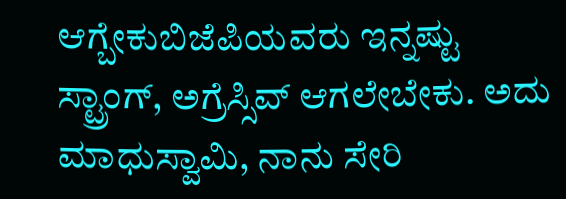ಆಗ್ಬೇಕುಬಿಜೆಪಿಯವರು ಇನ್ನಷ್ಟು ಸ್ಟ್ರಾಂಗ್, ಅಗ್ರೆಸ್ಸಿವ್ ಆಗಲೇಬೇಕು. ಅದು ಮಾಧುಸ್ವಾಮಿ, ನಾನು ಸೇರಿ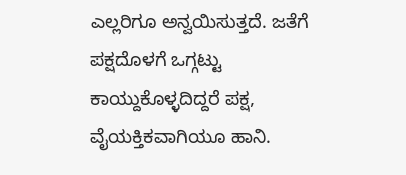ಎಲ್ಲರಿಗೂ ಅನ್ವಯಿಸುತ್ತದೆ. ಜತೆಗೆ ಪಕ್ಷದೊಳಗೆ ಒಗ್ಗಟ್ಟು ಕಾಯ್ದುಕೊಳ್ಳದಿದ್ದರೆ ಪಕ್ಷ, ವೈಯಕ್ತಿಕವಾಗಿಯೂ ಹಾನಿ.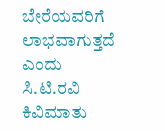ಬೇರೆಯವರಿಗೆ ಲಾಭವಾಗುತ್ತದೆ ಎಂದು ಸಿ.ಟಿ.ರವಿ ಕಿವಿಮಾತು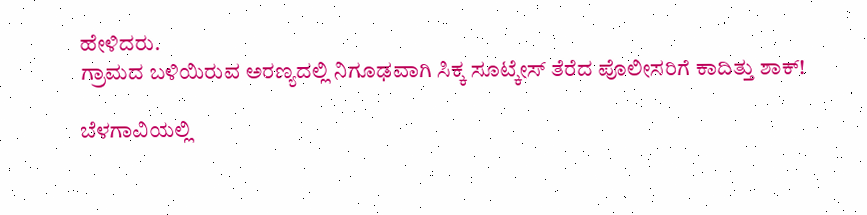ಹೇಳಿದರು.
ಗ್ರಾಮದ ಬಳಿಯಿರುವ ಅರಣ್ಯದಲ್ಲಿ ನಿಗೂಢವಾಗಿ ಸಿಕ್ಕ ಸೂಟ್ಕೇಸ್ ತೆರೆದ ಪೊಲೀಸರಿಗೆ ಕಾದಿತ್ತು ಶಾಕ್!

ಬೆಳಗಾವಿಯಲ್ಲಿ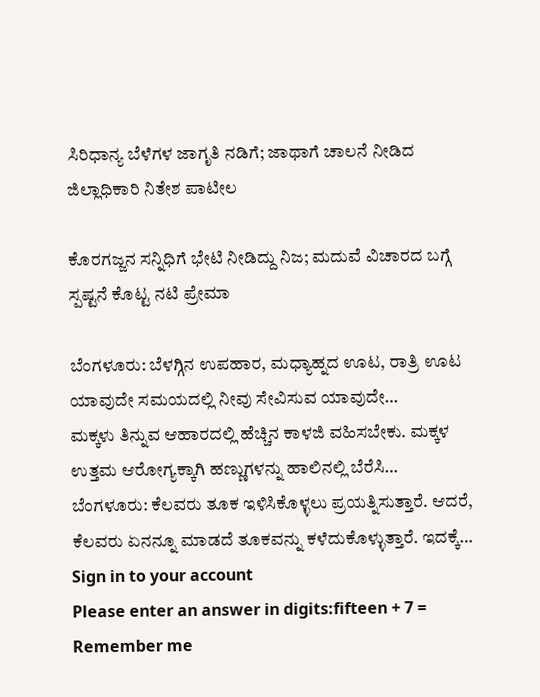ಸಿರಿಧಾನ್ಯ ಬೆಳೆಗಳ ಜಾಗೃತಿ ನಡಿಗೆ; ಜಾಥಾಗೆ ಚಾಲನೆ ನೀಡಿದ ಜಿಲ್ಲಾಧಿಕಾರಿ ನಿತೇಶ ಪಾಟೀಲ

ಕೊರಗಜ್ಜನ ಸನ್ನಿಧಿಗೆ ಭೇಟಿ ನೀಡಿದ್ದು ನಿಜ; ಮದುವೆ ವಿಚಾರದ ಬಗ್ಗೆ ಸ್ಪಷ್ಟನೆ ಕೊಟ್ಟ ನಟಿ ಪ್ರೇಮಾ

ಬೆಂಗಳೂರು: ಬೆಳಗ್ಗಿನ ಉಪಹಾರ, ಮಧ್ಯಾಹ್ನದ ಊಟ, ರಾತ್ರಿ ಊಟ ಯಾವುದೇ ಸಮಯದಲ್ಲಿ ನೀವು ಸೇವಿಸುವ ಯಾವುದೇ…
ಮಕ್ಕಳು ತಿನ್ನುವ ಆಹಾರದಲ್ಲಿ ಹೆಚ್ಚಿನ ಕಾಳಜಿ ವಹಿಸಬೇಕು. ಮಕ್ಕಳ ಉತ್ತಮ ಆರೋಗ್ಯಕ್ಕಾಗಿ ಹಣ್ಣುಗಳನ್ನು ಹಾಲಿನಲ್ಲಿ ಬೆರೆಸಿ…
ಬೆಂಗಳೂರು: ಕೆಲವರು ತೂಕ ಇಳಿಸಿಕೊಳ್ಳಲು ಪ್ರಯತ್ನಿಸುತ್ತಾರೆ. ಆದರೆ, ಕೆಲವರು ಏನನ್ನೂ ಮಾಡದೆ ತೂಕವನ್ನು ಕಳೆದುಕೊಳ್ಳುತ್ತಾರೆ. ಇದಕ್ಕೆ…
Sign in to your account
Please enter an answer in digits:fifteen + 7 =
Remember me